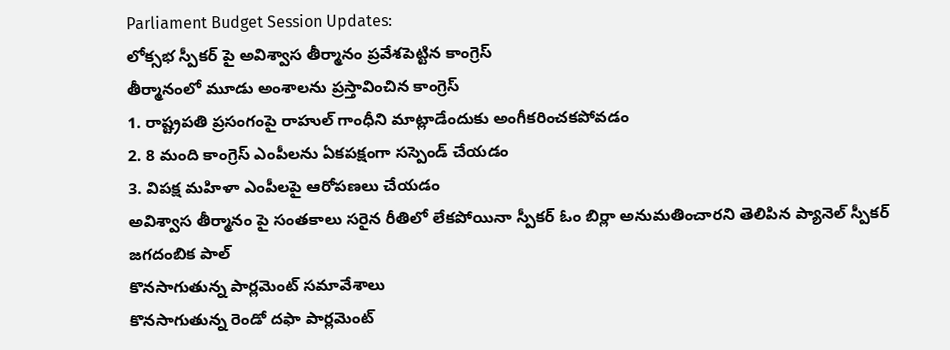Parliament Budget Session Updates:
లోక్సభ స్పీకర్ పై అవిశ్వాస తీర్మానం ప్రవేశపెట్టిన కాంగ్రెస్
తీర్మానంలో మూడు అంశాలను ప్రస్తావించిన కాంగ్రెస్
1. రాష్ట్రపతి ప్రసంగంపై రాహుల్ గాంధీని మాట్లాడేందుకు అంగీకరించకపోవడం
2. 8 మంది కాంగ్రెస్ ఎంపీలను ఏకపక్షంగా సస్పెండ్ చేయడం
3. విపక్ష మహిళా ఎంపీలపై ఆరోపణలు చేయడం
అవిశ్వాస తీర్మానం పై సంతకాలు సరైన రీతిలో లేకపోయినా స్పీకర్ ఓం బిర్లా అనుమతించారని తెలిపిన ప్యానెల్ స్పీకర్ జగదంబిక పాల్
కొనసాగుతున్న పార్లమెంట్ సమావేశాలు
కొనసాగుతున్న రెండో దఫా పార్లమెంట్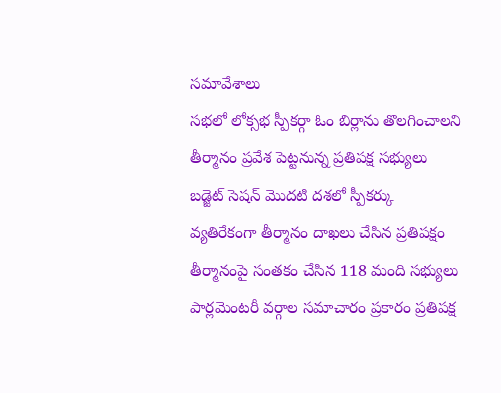సమావేశాలు
సభలో లోక్సభ స్పీకర్గా ఓం బిర్లాను తొలగించాలని తీర్మానం ప్రవేశ పెట్టనున్న ప్రతిపక్ష సభ్యులు
బడ్జెట్ సెషన్ మొదటి దశలో స్పీకర్కు వ్యతిరేకంగా తీర్మానం దాఖలు చేసిన ప్రతిపక్షం
తీర్మానంపై సంతకం చేసిన 118 మంది సభ్యులు
పార్లమెంటరీ వర్గాల సమాచారం ప్రకారం ప్రతిపక్ష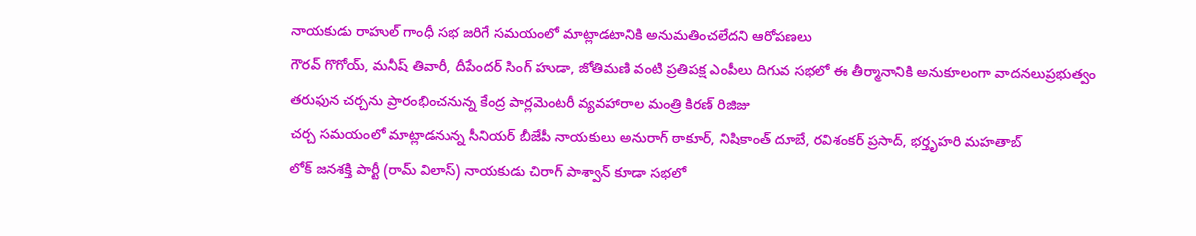నాయకుడు రాహుల్ గాంధీ సభ జరిగే సమయంలో మాట్లాడటానికి అనుమతించలేదని ఆరోపణలు
గౌరవ్ గొగోయ్, మనీష్ తివారీ, దీపేందర్ సింగ్ హుడా, జోతిమణి వంటి ప్రతిపక్ష ఎంపీలు దిగువ సభలో ఈ తీర్మానానికి అనుకూలంగా వాదనలుప్రభుత్వం తరుఫున చర్చను ప్రారంభించనున్న కేంద్ర పార్లమెంటరీ వ్యవహారాల మంత్రి కిరణ్ రిజిజు
చర్చ సమయంలో మాట్లాడనున్న సీనియర్ బీజేపీ నాయకులు అనురాగ్ ఠాకూర్, నిషికాంత్ దూబే, రవిశంకర్ ప్రసాద్, భర్తృహరి మహతాబ్
లోక్ జనశక్తి పార్టీ (రామ్ విలాస్) నాయకుడు చిరాగ్ పాశ్వాన్ కూడా సభలో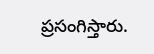ప్రసంగిస్తారు.